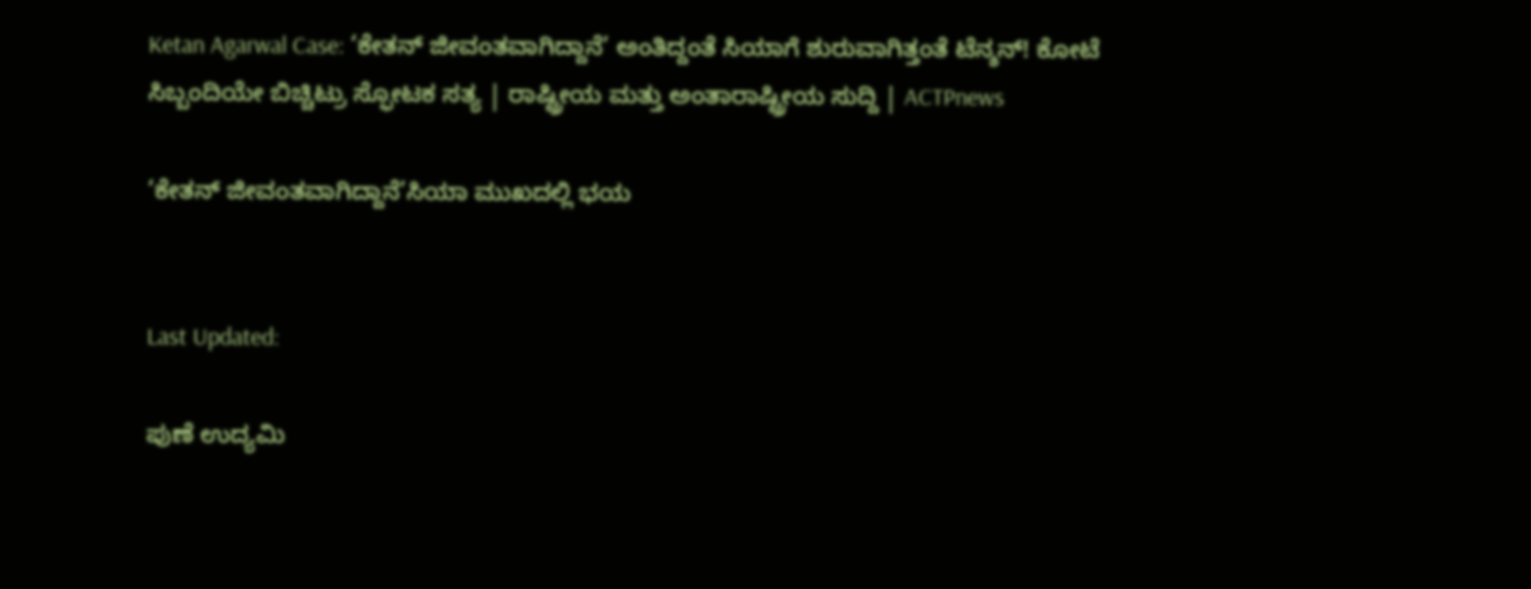Ketan Agarwal Case: ‘ಕೇತನ್ ಜೀವಂತವಾಗಿದ್ದಾನೆ’ ಅಂತಿದ್ದಂತೆ ಸಿಯಾಗೆ ಶುರುವಾಗಿತ್ತಂತೆ ಟೆನ್ಶನ್! ಕೋಟೆ ಸಿಬ್ಬಂದಿಯೇ ಬಿಚ್ಚಿಟ್ರು ಸ್ಫೋಟಕ ಸತ್ಯ | ರಾಷ್ಟ್ರೀಯ ಮತ್ತು ಅಂತಾರಾಷ್ಟ್ರೀಯ ಸುದ್ದಿ | ACTPnews

‘ಕೇತನ್ ಜೀವಂತವಾಗಿದ್ದಾನೆ’ಸಿಯಾ ಮುಖದಲ್ಲಿ ಭಯ


Last Updated:

ಪುಣೆ ಉದ್ಯಮಿ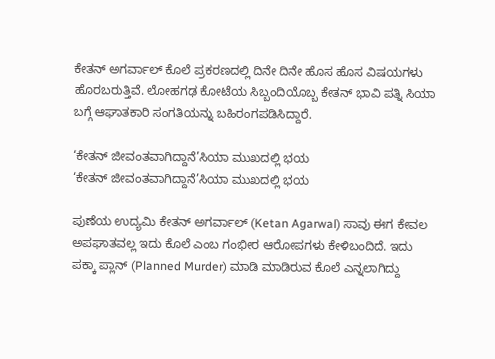ಕೇತನ್ ಅಗರ್ವಾಲ್ ಕೊಲೆ ಪ್ರಕರಣದಲ್ಲಿ ದಿನೇ ದಿನೇ ಹೊಸ ಹೊಸ ವಿಷಯಗಳು ಹೊರಬರುತ್ತಿವೆ. ಲೋಹಗಢ ಕೋಟೆಯ ಸಿಬ್ಬಂದಿಯೊಬ್ಬ ಕೇತನ್ ಭಾವಿ ಪತ್ನಿ ಸಿಯಾ ಬಗ್ಗೆ ಆಘಾತಕಾರಿ ಸಂಗತಿಯನ್ನು ಬಹಿರಂಗಪಡಿಸಿದ್ದಾರೆ.

‘ಕೇತನ್ ಜೀವಂತವಾಗಿದ್ದಾನೆ’ಸಿಯಾ ಮುಖದಲ್ಲಿ ಭಯ
‘ಕೇತನ್ ಜೀವಂತವಾಗಿದ್ದಾನೆ’ಸಿಯಾ ಮುಖದಲ್ಲಿ ಭಯ

ಪುಣೆಯ ಉದ್ಯಮಿ ಕೇತನ್ ಅಗರ್ವಾಲ್ (Ketan Agarwal) ಸಾವು ಈಗ ಕೇವಲ ಅಪಘಾತವಲ್ಲ ಇದು ಕೊಲೆ ಎಂಬ ಗಂಭೀರ ಆರೋಪಗಳು ಕೇಳಿಬಂದಿದೆ. ಇದು ಪಕ್ಕಾ ಪ್ಲಾನ್ (Planned Murder) ಮಾಡಿ ಮಾಡಿರುವ ಕೊಲೆ ಎನ್ನಲಾಗಿದ್ದು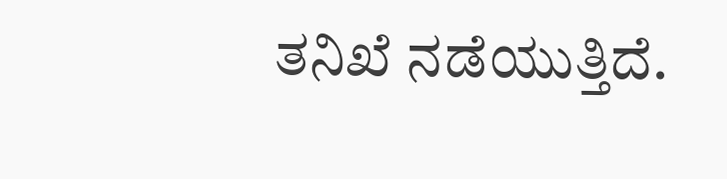ತನಿಖೆ ನಡೆಯುತ್ತಿದೆ.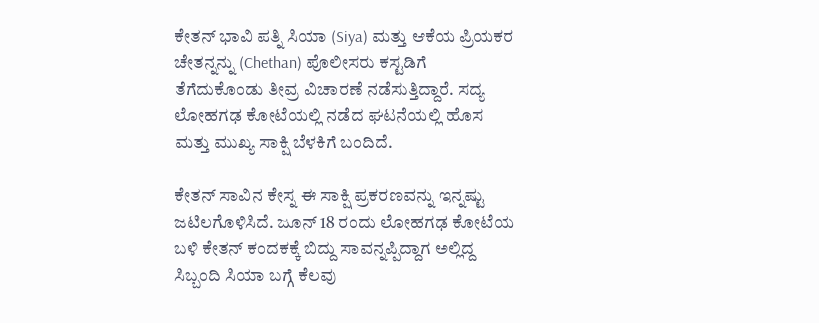ಕೇತನ್ ಭಾವಿ ಪತ್ನಿ ಸಿಯಾ (Siya) ಮತ್ತು ಆಕೆಯ ಪ್ರಿಯಕರ ಚೇತನ್ನನ್ನು (Chethan) ಪೊಲೀಸರು ಕಸ್ಟಡಿಗೆ ತೆಗೆದುಕೊಂಡು ತೀವ್ರ ವಿಚಾರಣೆ ನಡೆಸುತ್ತಿದ್ದಾರೆ. ಸದ್ಯ ಲೋಹಗಢ ಕೋಟೆಯಲ್ಲಿ ನಡೆದ ಘಟನೆಯಲ್ಲಿ ಹೊಸ ಮತ್ತು ಮುಖ್ಯ ಸಾಕ್ಷಿ ಬೆಳಕಿಗೆ ಬಂದಿದೆ.

ಕೇತನ್ ಸಾವಿನ ಕೇಸ್ನ ಈ ಸಾಕ್ಷಿ ಪ್ರಕರಣವನ್ನು ಇನ್ನಷ್ಟು ಜಟಿಲಗೊಳಿಸಿದೆ. ಜೂನ್ 18 ರಂದು ಲೋಹಗಢ ಕೋಟೆಯ ಬಳಿ ಕೇತನ್ ಕಂದಕಕ್ಕೆ ಬಿದ್ದು ಸಾವನ್ನಪ್ಪಿದ್ದಾಗ ಅಲ್ಲಿದ್ದ ಸಿಬ್ಬಂದಿ ಸಿಯಾ ಬಗ್ಗೆ ಕೆಲವು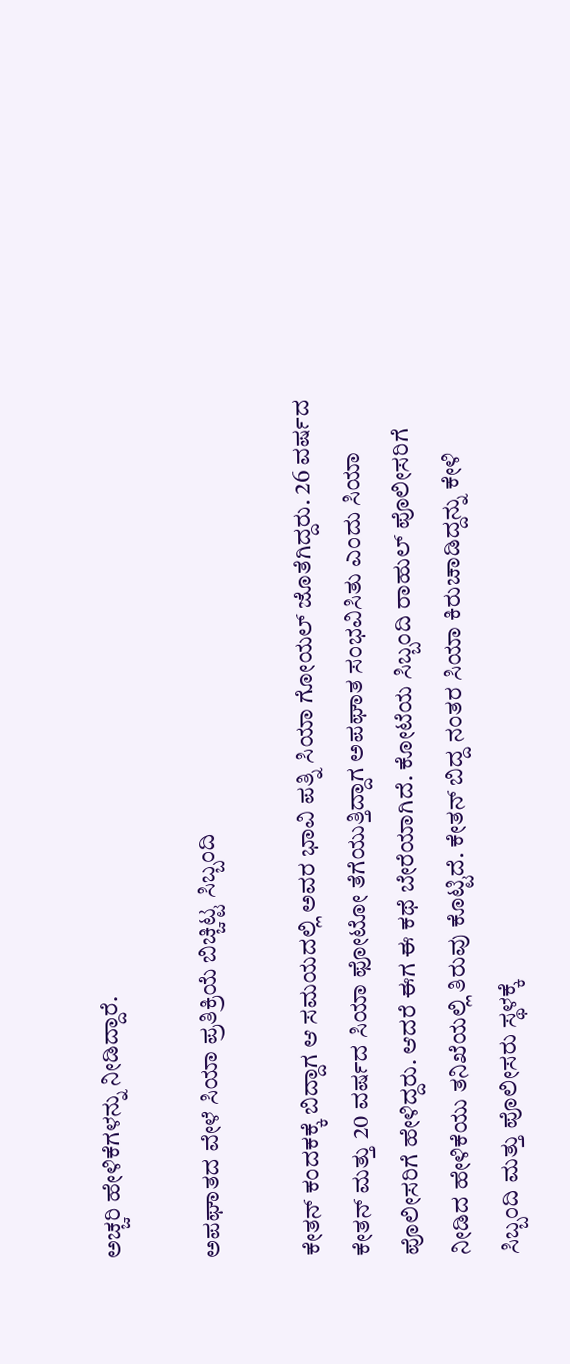ಅಚ್ಚರಿ ಹೇಳಿಕೆಗಳನ್ನು ನೀಡಿದ್ದಾರೆ.

ಅಪಘಾತದ ವೇಳೆ ಸಿಯಾ ಪ್ರತಿಕ್ರಿಯೆ ಬಿಚ್ಚಿಟ್ಟ ಸಿಬ್ಬಂದಿ

ಕೇತನ್ ಕಂದಕಕ್ಕೆ ಬಿದ್ದಾಗ ಆ ಸಮಯದಲ್ಲಿ ಅವರ ಭಾವಿ ಪತ್ನಿ ಸಿಯಾ ಗೋಯಲ್ ಜೊತೆಗಿದ್ದರು. 26 ವರ್ಷದ ಕೇತನ್ ಮತ್ತು 20 ವರ್ಷದ ಸಿಯಾ ಫೋಟೋ ತೆಗೆಯುತ್ತಿದ್ದಾಗ ಅಪಘಾತ ಸಂಭವಿಸಿತು ಎಂದು ಸಿಯಾ ಪೊಲೀಸರಿಗೆ ಹೇಳಿದ್ದರು. ಆದರೆ ಈಗ ಈ ಕಥೆ ಬೇರೆಯಾಗಿದೆ. ಕೋಟೆಯ ಸಿಬ್ಬಂದಿ ರಾಹುಲ್ ಪೊಲೀಸರಿಗೆ ನೀಡಿದ ಹೇಳಿಕೆಯು ತನಿಖೆಯಲ್ಲಿ ತಿರುವು ಕೊಟ್ಟಿದೆ. ಕೇತನ್ ಬಿದ್ದ ನಂತರ ಸಿಯಾ ಕಿರುಚಾಡಿದ್ದನ್ನು ಕೇಳಿ ಸಿಬ್ಬಂದಿ ಮತ್ತು ಪೊಲೀಸರು ಸ್ಥಳಕ್ಕೆ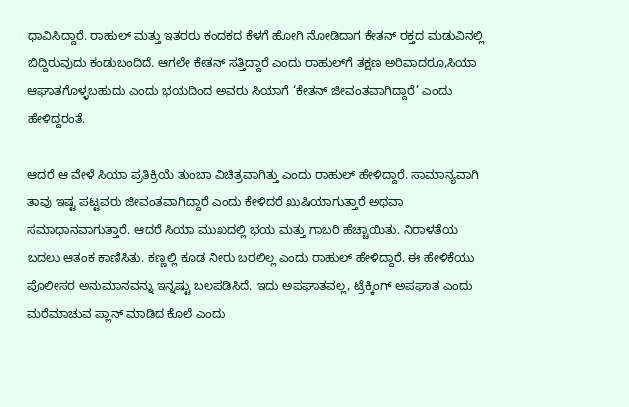ಧಾವಿಸಿದ್ದಾರೆ. ರಾಹುಲ್ ಮತ್ತು ಇತರರು ಕಂದಕದ ಕೆಳಗೆ ಹೋಗಿ ನೋಡಿದಾಗ ಕೇತನ್ ರಕ್ತದ ಮಡುವಿನಲ್ಲಿ ಬಿದ್ದಿರುವುದು ಕಂಡುಬಂದಿದೆ. ಆಗಲೇ ಕೇತನ್ ಸತ್ತಿದ್ದಾರೆ ಎಂದು ರಾಹುಲ್‌ಗೆ ತಕ್ಷಣ ಅರಿವಾದರೂ,ಸಿಯಾ ಆಘಾತಗೊಳ್ಳಬಹುದು ಎಂದು ಭಯದಿಂದ ಅವರು ಸಿಯಾಗೆ ‘ಕೇತನ್ ಜೀವಂತವಾಗಿದ್ದಾರೆ’ ಎಂದು ಹೇಳಿದ್ದರಂತೆ.

ಆದರೆ ಆ ವೇಳೆ ಸಿಯಾ ಪ್ರತಿಕ್ರಿಯೆ ತುಂಬಾ ವಿಚಿತ್ರವಾಗಿತ್ತು ಎಂದು ರಾಹುಲ್ ಹೇಳಿದ್ದಾರೆ. ಸಾಮಾನ್ಯವಾಗಿ ತಾವು ಇಷ್ಟ ಪಟ್ಟವರು ಜೀವಂತವಾಗಿದ್ದಾರೆ ಎಂದು ಕೇಳಿದರೆ ಖುಷಿಯಾಗುತ್ತಾರೆ ಅಥವಾ ಸಮಾಧಾನವಾಗುತ್ತಾರೆ. ಆದರೆ ಸಿಯಾ ಮುಖದಲ್ಲಿ ಭಯ ಮತ್ತು ಗಾಬರಿ ಹೆಚ್ಚಾಯಿತು. ನಿರಾಳತೆಯ ಬದಲು ಆತಂಕ ಕಾಣಿಸಿತು. ಕಣ್ಣಲ್ಲಿ ಕೂಡ ನೀರು ಬರಲಿಲ್ಲ ಎಂದು ರಾಹುಲ್ ಹೇಳಿದ್ದಾರೆ. ಈ ಹೇಳಿಕೆಯು ಪೊಲೀಸರ ಅನುಮಾನವನ್ನು ಇನ್ನಷ್ಟು ಬಲಪಡಿಸಿದೆ. ಇದು ಅಪಘಾತವಲ್ಲ, ಟ್ರೆಕ್ಕಿಂಗ್ ಅಪಘಾತ ಎಂದು ಮರೆಮಾಚುವ ಪ್ಲಾನ್ ಮಾಡಿದ ಕೊಲೆ ಎಂದು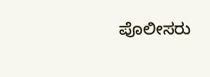ಪೊಲೀಸರು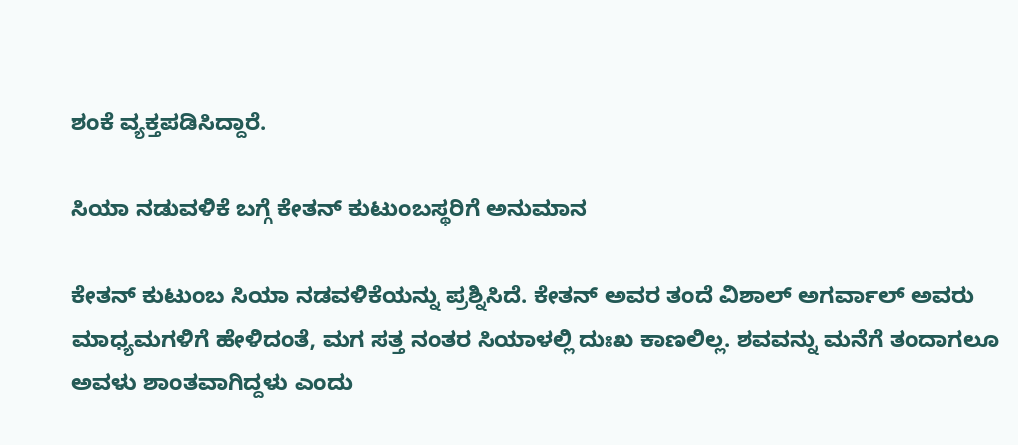ಶಂಕೆ ವ್ಯಕ್ತಪಡಿಸಿದ್ದಾರೆ.

ಸಿಯಾ ನಡುವಳಿಕೆ ಬಗ್ಗೆ ಕೇತನ್ ಕುಟುಂಬಸ್ಥರಿಗೆ ಅನುಮಾನ

ಕೇತನ್ ಕುಟುಂಬ ಸಿಯಾ ನಡವಳಿಕೆಯನ್ನು ಪ್ರಶ್ನಿಸಿದೆ. ಕೇತನ್ ಅವರ ತಂದೆ ವಿಶಾಲ್ ಅಗರ್ವಾಲ್ ಅವರು ಮಾಧ್ಯಮಗಳಿಗೆ ಹೇಳಿದಂತೆ, ಮಗ ಸತ್ತ ನಂತರ ಸಿಯಾಳಲ್ಲಿ ದುಃಖ ಕಾಣಲಿಲ್ಲ. ಶವವನ್ನು ಮನೆಗೆ ತಂದಾಗಲೂ ಅವಳು ಶಾಂತವಾಗಿದ್ದಳು ಎಂದು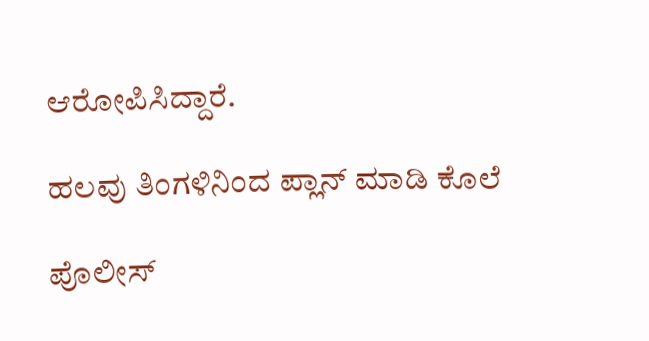ಆರೋಪಿಸಿದ್ದಾರೆ.

ಹಲವು ತಿಂಗಳಿನಿಂದ ಪ್ಲಾನ್ ಮಾಡಿ ಕೊಲೆ

ಪೊಲೀಸ್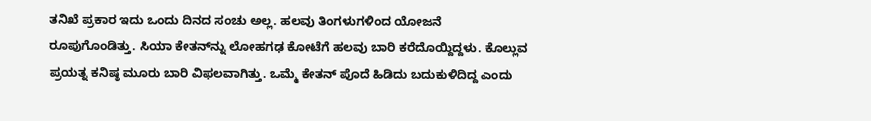ತನಿಖೆ ಪ್ರಕಾರ ಇದು ಒಂದು ದಿನದ ಸಂಚು ಅಲ್ಲ. ಹಲವು ತಿಂಗಳುಗಳಿಂದ ಯೋಜನೆ ರೂಪುಗೊಂಡಿತ್ತು. ಸಿಯಾ ಕೇತನ್‌ನ್ನು ಲೋಹಗಢ ಕೋಟೆಗೆ ಹಲವು ಬಾರಿ ಕರೆದೊಯ್ದಿದ್ದಳು. ಕೊಲ್ಲುವ ಪ್ರಯತ್ನ ಕನಿಷ್ಠ ಮೂರು ಬಾರಿ ವಿಫಲವಾಗಿತ್ತು. ಒಮ್ಮೆ ಕೇತನ್ ಪೊದೆ ಹಿಡಿದು ಬದುಕುಳಿದಿದ್ದ ಎಂದು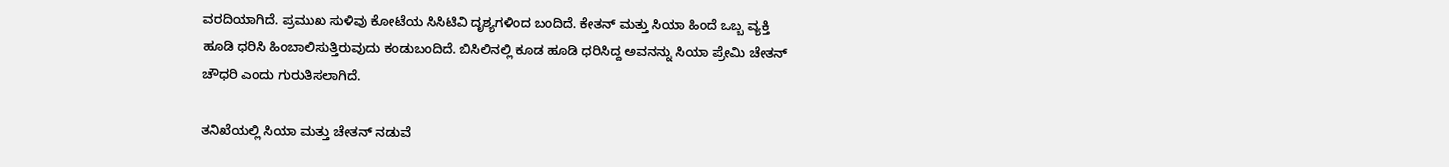ವರದಿಯಾಗಿದೆ. ಪ್ರಮುಖ ಸುಳಿವು ಕೋಟೆಯ ಸಿಸಿಟಿವಿ ದೃಶ್ಯಗಳಿಂದ ಬಂದಿದೆ. ಕೇತನ್ ಮತ್ತು ಸಿಯಾ ಹಿಂದೆ ಒಬ್ಬ ವ್ಯಕ್ತಿ ಹೂಡಿ ಧರಿಸಿ ಹಿಂಬಾಲಿಸುತ್ತಿರುವುದು ಕಂಡುಬಂದಿದೆ. ಬಿಸಿಲಿನಲ್ಲಿ ಕೂಡ ಹೂಡಿ ಧರಿಸಿದ್ದ ಅವನನ್ನು ಸಿಯಾ ಪ್ರೇಮಿ ಚೇತನ್ ಚೌಧರಿ ಎಂದು ಗುರುತಿಸಲಾಗಿದೆ.

ತನಿಖೆಯಲ್ಲಿ ಸಿಯಾ ಮತ್ತು ಚೇತನ್ ನಡುವೆ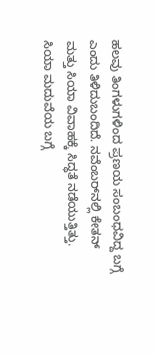ಹಲವು ತಿಂಗಳುಗಳಿಂದ ಪ್ರಣಯ ಸಂಬಂಧವಿದ್ದ ಬಗ್ಗೆ ಎಂದು ತಿಳಿದುಬಂದಿದೆ. ನವೆಂಬರ್‌ನಲ್ಲಿ ಕೇತನ್ ಮತ್ತು ಸಿಯಾ ವಿವಾಹಕ್ಕೆ ಸಿದ್ಧತೆ ನಡೆಯುತ್ತಿತ್ತು. ಸಿಯಾ ಮದುವೆಯ ಬಗ್ಗೆ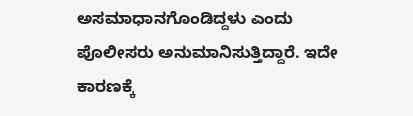ಅಸಮಾಧಾನಗೊಂಡಿದ್ದಳು ಎಂದು ಪೊಲೀಸರು ಅನುಮಾನಿಸುತ್ತಿದ್ದಾರೆ. ಇದೇ ಕಾರಣಕ್ಕೆ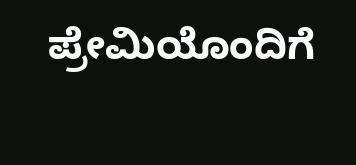ಪ್ರೇಮಿಯೊಂದಿಗೆ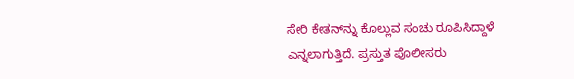ಸೇರಿ ಕೇತನ್‌ನ್ನು ಕೊಲ್ಲುವ ಸಂಚು ರೂಪಿಸಿದ್ದಾಳೆ ಎನ್ನಲಾಗುತ್ತಿದೆ. ಪ್ರಸ್ತುತ ಪೊಲೀಸರು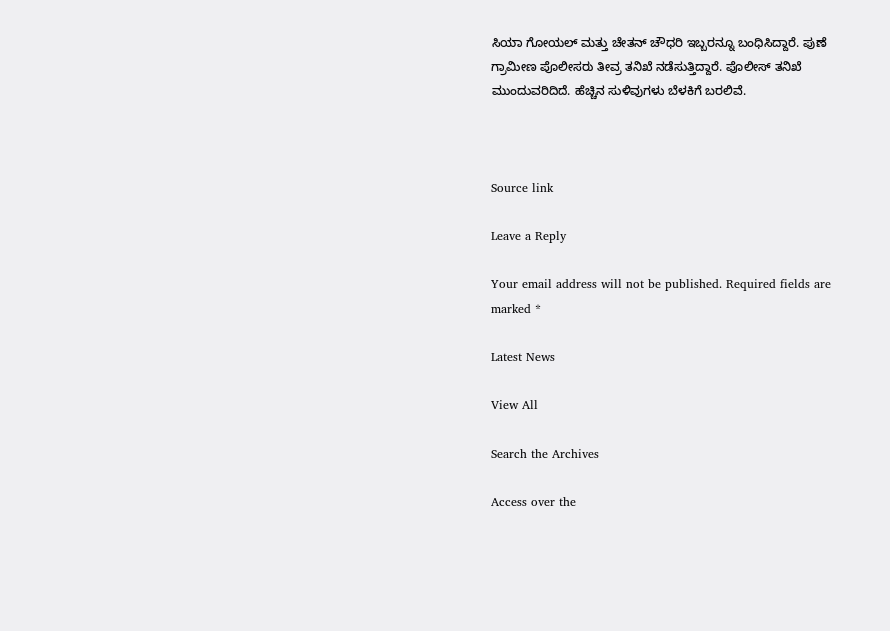ಸಿಯಾ ಗೋಯಲ್ ಮತ್ತು ಚೇತನ್ ಚೌಧರಿ ಇಬ್ಬರನ್ನೂ ಬಂಧಿಸಿದ್ದಾರೆ. ಪುಣೆ ಗ್ರಾಮೀಣ ಪೊಲೀಸರು ತೀವ್ರ ತನಿಖೆ ನಡೆಸುತ್ತಿದ್ದಾರೆ. ಪೊಲೀಸ್ ತನಿಖೆ ಮುಂದುವರಿದಿದೆ. ಹೆಚ್ಚಿನ ಸುಳಿವುಗಳು ಬೆಳಕಿಗೆ ಬರಲಿವೆ.



Source link

Leave a Reply

Your email address will not be published. Required fields are marked *

Latest News

View All

Search the Archives

Access over the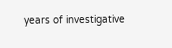years of investigative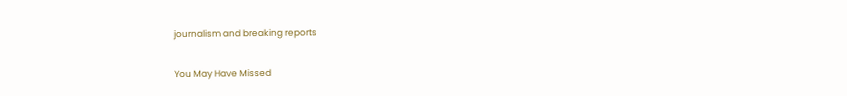journalism and breaking reports

You May Have Missed